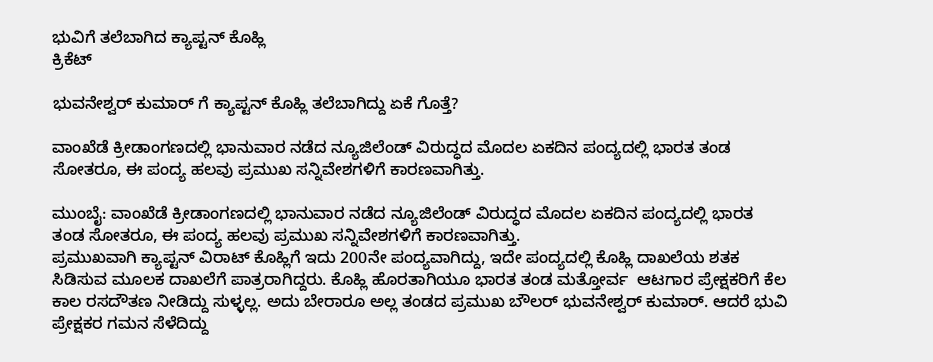ಭುವಿಗೆ ತಲೆಬಾಗಿದ ಕ್ಯಾಪ್ಟನ್ ಕೊಹ್ಲಿ
ಕ್ರಿಕೆಟ್

ಭುವನೇಶ್ವರ್ ಕುಮಾರ್ ಗೆ ಕ್ಯಾಪ್ಟನ್ ಕೊಹ್ಲಿ ತಲೆಬಾಗಿದ್ದು ಏಕೆ ಗೊತ್ತೆ?

ವಾಂಖೆಡೆ ಕ್ರೀಡಾಂಗಣದಲ್ಲಿ ಭಾನುವಾರ ನಡೆದ ನ್ಯೂಜಿಲೆಂಡ್ ವಿರುದ್ಧದ ಮೊದಲ ಏಕದಿನ ಪಂದ್ಯದಲ್ಲಿ ಭಾರತ ತಂಡ ಸೋತರೂ, ಈ ಪಂದ್ಯ ಹಲವು ಪ್ರಮುಖ ಸನ್ನಿವೇಶಗಳಿಗೆ ಕಾರಣವಾಗಿತ್ತು.

ಮುಂಬೈ: ವಾಂಖೆಡೆ ಕ್ರೀಡಾಂಗಣದಲ್ಲಿ ಭಾನುವಾರ ನಡೆದ ನ್ಯೂಜಿಲೆಂಡ್ ವಿರುದ್ಧದ ಮೊದಲ ಏಕದಿನ ಪಂದ್ಯದಲ್ಲಿ ಭಾರತ ತಂಡ ಸೋತರೂ, ಈ ಪಂದ್ಯ ಹಲವು ಪ್ರಮುಖ ಸನ್ನಿವೇಶಗಳಿಗೆ ಕಾರಣವಾಗಿತ್ತು.
ಪ್ರಮುಖವಾಗಿ ಕ್ಯಾಪ್ಟನ್ ವಿರಾಟ್ ಕೊಹ್ಲಿಗೆ ಇದು 200ನೇ ಪಂದ್ಯವಾಗಿದ್ದು, ಇದೇ ಪಂದ್ಯದಲ್ಲಿ ಕೊಹ್ಲಿ ದಾಖಲೆಯ ಶತಕ ಸಿಡಿಸುವ ಮೂಲಕ ದಾಖಲೆಗೆ ಪಾತ್ರರಾಗಿದ್ದರು. ಕೊಹ್ಲಿ ಹೊರತಾಗಿಯೂ ಭಾರತ ತಂಡ ಮತ್ತೋರ್ವ  ಆಟಗಾರ ಪ್ರೇಕ್ಷಕರಿಗೆ ಕೆಲ ಕಾಲ ರಸದೌತಣ ನೀಡಿದ್ದು ಸುಳ್ಳಲ್ಲ. ಅದು ಬೇರಾರೂ ಅಲ್ಲ ತಂಡದ ಪ್ರಮುಖ ಬೌಲರ್ ಭುವನೇಶ್ವರ್ ಕುಮಾರ್. ಆದರೆ ಭುವಿ ಪ್ರೇಕ್ಷಕರ ಗಮನ ಸೆಳೆದಿದ್ದು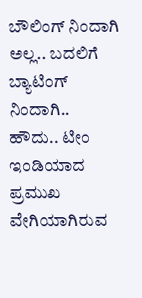ಬೌಲಿಂಗ್ ನಿಂದಾಗಿ ಅಲ್ಲ.. ಬದಲಿಗೆ  ಬ್ಯಾಟಿಂಗ್ ನಿಂದಾಗಿ..
ಹೌದು.. ಟೀಂ ಇಂಡಿಯಾದ ಪ್ರಮುಖ ವೇಗಿಯಾಗಿರುವ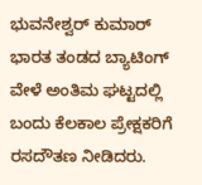ಭುವನೇಶ್ವರ್ ಕುಮಾರ್ ಭಾರತ ತಂಡದ ಬ್ಯಾಟಿಂಗ್ ವೇಳೆ ಅಂತಿಮ ಘಟ್ಟದಲ್ಲಿ ಬಂದು ಕೆಲಕಾಲ ಪ್ರೇಕ್ಷಕರಿಗೆ ರಸದೌತಣ ನೀಡಿದರು.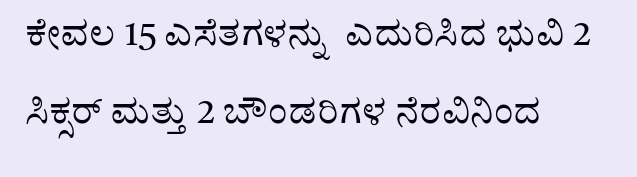ಕೇವಲ 15 ಎಸೆತಗಳನ್ನು  ಎದುರಿಸಿದ ಭುವಿ 2 ಸಿಕ್ಸರ್ ಮತ್ತು 2 ಬೌಂಡರಿಗಳ ನೆರವಿನಿಂದ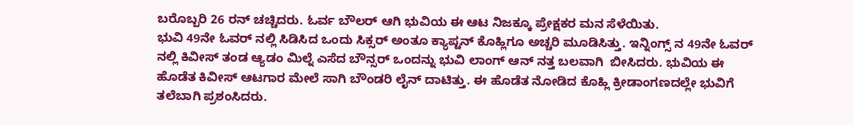ಬರೊಬ್ಬರಿ 26 ರನ್ ಚಚ್ಚಿದರು. ಓರ್ವ ಬೌಲರ್ ಆಗಿ ಭುವಿಯ ಈ ಆಟ ನಿಜಕ್ಕೂ ಪ್ರೇಕ್ಷಕರ ಮನ ಸೆಳೆಯಿತು.
ಭುವಿ 49ನೇ ಓವರ್ ನಲ್ಲಿ ಸಿಡಿಸಿದ ಒಂದು ಸಿಕ್ಸರ್ ಅಂತೂ ಕ್ಯಾಪ್ಟನ್ ಕೊಹ್ಲಿಗೂ ಅಚ್ಚರಿ ಮೂಡಿಸಿತ್ತು. ಇನ್ನಿಂಗ್ಸ್ ನ 49ನೇ ಓವರ್ ನಲ್ಲಿ ಕಿವೀಸ್ ತಂಡ ಆ್ಯಡಂ ಮಿಲ್ನೆ ಎಸೆದ ಬೌನ್ಸರ್ ಒಂದನ್ನು ಭುವಿ ಲಾಂಗ್ ಆನ್ ನತ್ತ ಬಲವಾಗಿ  ಬೀಸಿದರು. ಭುವಿಯ ಈ ಹೊಡೆತ ಕಿವೀಸ್ ಆಟಗಾರ ಮೇಲೆ ಸಾಗಿ ಬೌಂಡರಿ ಲೈನ್ ದಾಟಿತ್ತು. ಈ ಹೊಡೆತ ನೋಡಿದ ಕೊಹ್ಲಿ ಕ್ರೀಡಾಂಗಣದಲ್ಲೇ ಭುವಿಗೆ ತಲೆಬಾಗಿ ಪ್ರಶಂಸಿದರು.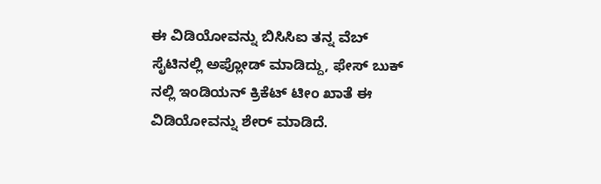ಈ ವಿಡಿಯೋವನ್ನು ಬಿಸಿಸಿಐ ತನ್ನ ವೆಬ್ ಸೈಟಿನಲ್ಲಿ ಅಪ್ಲೋಡ್ ಮಾಡಿದ್ದು, ಫೇಸ್ ಬುಕ್ ನಲ್ಲಿ ಇಂಡಿಯನ್ ಕ್ರಿಕೆಟ್ ಟೀಂ ಖಾತೆ ಈ ವಿಡಿಯೋವನ್ನು ಶೇರ್ ಮಾಡಿದೆ.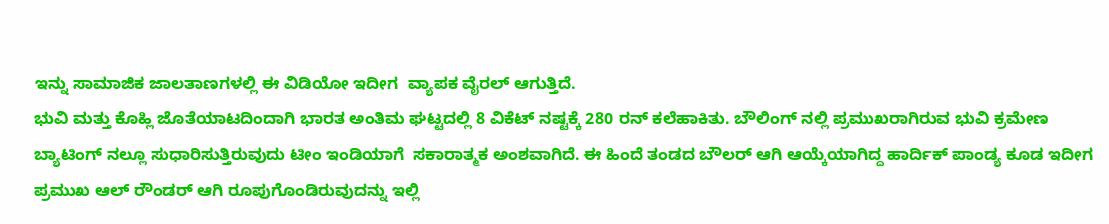ಇನ್ನು ಸಾಮಾಜಿಕ ಜಾಲತಾಣಗಳಲ್ಲಿ ಈ ವಿಡಿಯೋ ಇದೀಗ  ವ್ಯಾಪಕ ವೈರಲ್ ಆಗುತ್ತಿದೆ.
ಭುವಿ ಮತ್ತು ಕೊಹ್ಲಿ ಜೊತೆಯಾಟದಿಂದಾಗಿ ಭಾರತ ಅಂತಿಮ ಘಟ್ಟದಲ್ಲಿ 8 ವಿಕೆಟ್ ನಷ್ಟಕ್ಕೆ 280 ರನ್ ಕಲೆಹಾಕಿತು. ಬೌಲಿಂಗ್ ನಲ್ಲಿ ಪ್ರಮುಖರಾಗಿರುವ ಭುವಿ ಕ್ರಮೇಣ ಬ್ಯಾಟಿಂಗ್ ನಲ್ಲೂ ಸುಧಾರಿಸುತ್ತಿರುವುದು ಟೀಂ ಇಂಡಿಯಾಗೆ  ಸಕಾರಾತ್ಮಕ ಅಂಶವಾಗಿದೆ. ಈ ಹಿಂದೆ ತಂಡದ ಬೌಲರ್ ಆಗಿ ಆಯ್ಕೆಯಾಗಿದ್ದ ಹಾರ್ದಿಕ್ ಪಾಂಡ್ಯ ಕೂಡ ಇದೀಗ ಪ್ರಮುಖ ಆಲ್ ರೌಂಡರ್ ಆಗಿ ರೂಪುಗೊಂಡಿರುವುದನ್ನು ಇಲ್ಲಿ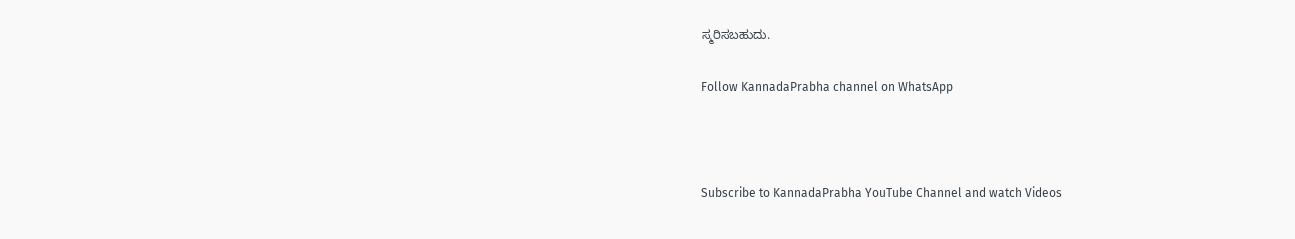ಸ್ಮರಿಸಬಹುದು.

Follow KannadaPrabha channel on WhatsApp



Subscribe to KannadaPrabha YouTube Channel and watch Videos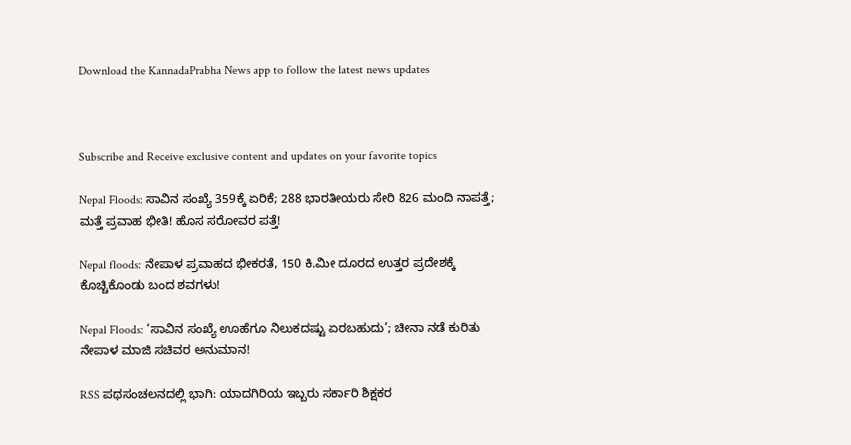Download the KannadaPrabha News app to follow the latest news updates



Subscribe and Receive exclusive content and updates on your favorite topics

Nepal Floods: ಸಾವಿನ ಸಂಖ್ಯೆ 359ಕ್ಕೆ ಏರಿಕೆ; 288 ಭಾರತೀಯರು ಸೇರಿ 826 ಮಂದಿ ನಾಪತ್ತೆ; ಮತ್ತೆ ಪ್ರವಾಹ ಭೀತಿ! ಹೊಸ ಸರೋವರ ಪತ್ತೆ!

Nepal floods: ನೇಪಾಳ ಪ್ರವಾಹದ ಭೀಕರತೆ, 150 ಕಿ.ಮೀ ದೂರದ ಉತ್ತರ ಪ್ರದೇಶಕ್ಕೆ ಕೊಚ್ಚಿಕೊಂಡು ಬಂದ ಶವಗಳು!

Nepal Floods: ‘ಸಾವಿನ ಸಂಖ್ಯೆ ಊಹೆಗೂ ನಿಲುಕದಷ್ಟು ಏರಬಹುದು’; ಚೀನಾ ನಡೆ ಕುರಿತು ನೇಪಾಳ ಮಾಜಿ ಸಚಿವರ ಅನುಮಾನ!

RSS ಪಥಸಂಚಲನದಲ್ಲಿ ಭಾಗಿ: ಯಾದಗಿರಿಯ ಇಬ್ಬರು ಸರ್ಕಾರಿ ಶಿಕ್ಷಕರ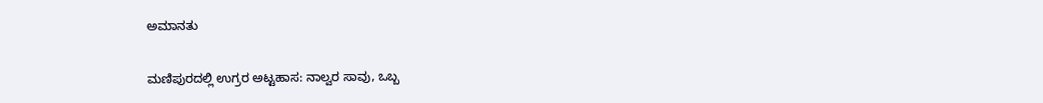ಅಮಾನತು

ಮಣಿಪುರದಲ್ಲಿ ಉಗ್ರರ ಅಟ್ಟಹಾಸ: ನಾಲ್ವರ ಸಾವು, ಒಬ್ಬ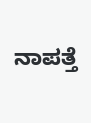ನಾಪತ್ತೆ